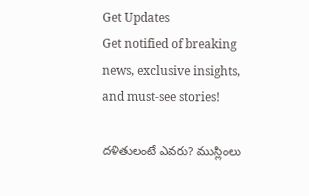Get Updates
Get notified of breaking news, exclusive insights, and must-see stories!

దళితులంటే ఎవరు? ముస్లింలు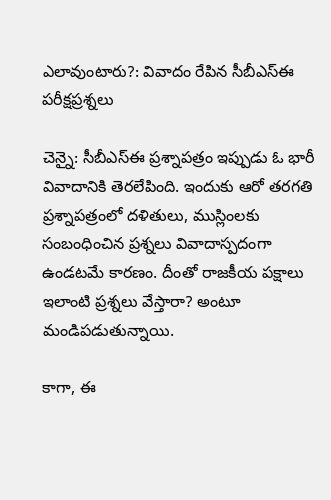ఎలావుంటారు?: వివాదం రేపిన సీబీఎస్ఈ పరీక్షప్రశ్నలు

చెన్నై: సీబీఎస్ఈ ప్రశ్నాపత్రం ఇప్పుడు ఓ భారీ వివాదానికి తెరలేపింది. ఇందుకు ఆరో తరగతి ప్రశ్నాపత్రంలో దళితులు, ముస్లింలకు సంబంధించిన ప్రశ్నలు వివాదాస్పదంగా ఉండటమే కారణం. దీంతో రాజకీయ పక్షాలు ఇలాంటి ప్రశ్నలు వేస్తారా? అంటూ మండిపడుతున్నాయి.

కాగా, ఈ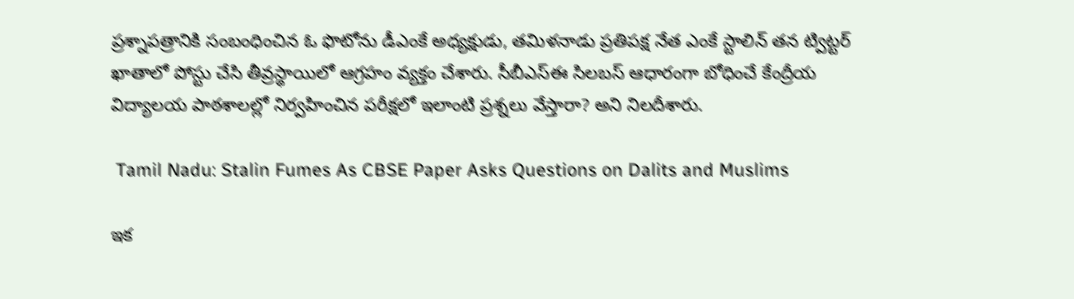ప్రశ్నాపత్రానికి సంబంధించిన ఓ ఫొటోను డీఎంకే అధ్యక్షుడు, తమిళనాడు ప్రతిపక్ష నేత ఎంకే స్టాలిన్ తన ట్విట్టర్ ఖాతాలో పోస్టు చేసి తీవ్రస్థాయిలో ఆగ్రహం వ్యక్తం చేశారు. సీబీఎస్ఈ సిలబస్ ఆధారంగా బోధించే కేంద్రీయ విద్యాలయ పాఠశాలల్లో నిర్వహించిన పరీక్షలో ఇలాంటి ప్రశ్నలు వేస్తారా? అని నిలదీశారు.

 Tamil Nadu: Stalin Fumes As CBSE Paper Asks Questions on Dalits and Muslims

ఇక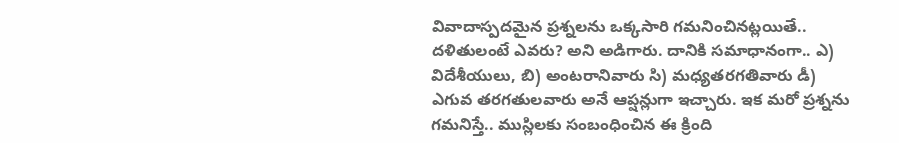వివాదాస్పదమైన ప్రశ్నలను ఒక్కసారి గమనించినట్లయితే.. దళితులంటే ఎవరు? అని అడిగారు. దానికి సమాధానంగా.. ఎ) విదేశీయులు, బి) అంటరానివారు సి) మధ్యతరగతివారు డీ) ఎగువ తరగతులవారు అనే ఆప్షన్లుగా ఇచ్చారు. ఇక మరో ప్రశ్నను గమనిస్తే.. ముస్లిలకు సంబంధించిన ఈ క్రింది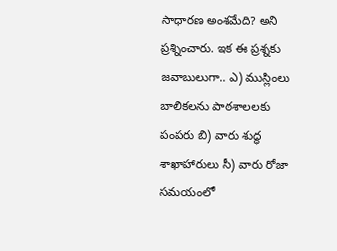సాధారణ అంశమేది? అని ప్రశ్నించారు. ఇక ఈ ప్రశ్నకు జవాబులుగా.. ఎ) ముస్లింలు బాలికలను పాఠశాలలకు పంపరు బి) వారు శుద్ధ శాఖాహారులు సీ) వారు రోజా సమయంలో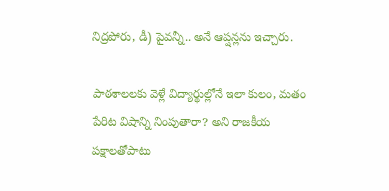నిద్రపోరు, డీ) పైవన్నీ.. అనే ఆప్షన్లను ఇచ్చారు.

పాఠశాలలకు వెళ్లే విద్యార్థుల్లోనే ఇలా కులం, మతం పేరిట విషాన్ని నింపుతారా? అని రాజకీయ పక్షాలతోపాటు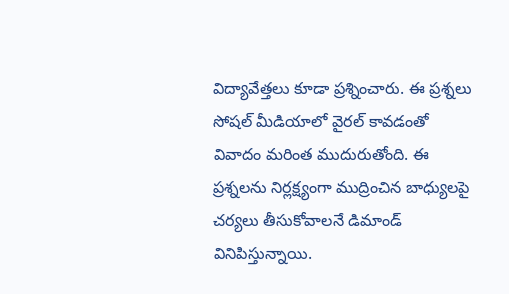విద్యావేత్తలు కూడా ప్రశ్నించారు. ఈ ప్రశ్నలు సోషల్ మీడియాలో వైరల్ కావడంతో వివాదం మరింత ముదురుతోంది. ఈ ప్రశ్నలను నిర్లక్ష్యంగా ముద్రించిన బాధ్యులపై చర్యలు తీసుకోవాలనే డిమాండ్ వినిపిస్తున్నాయి.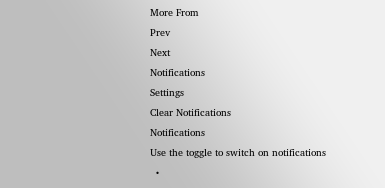More From
Prev
Next
Notifications
Settings
Clear Notifications
Notifications
Use the toggle to switch on notifications
  •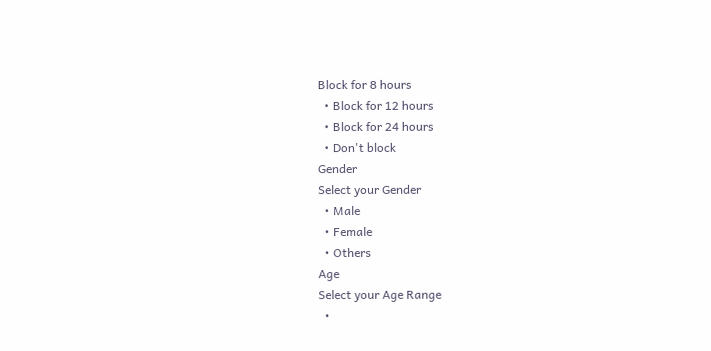Block for 8 hours
  • Block for 12 hours
  • Block for 24 hours
  • Don't block
Gender
Select your Gender
  • Male
  • Female
  • Others
Age
Select your Age Range
  •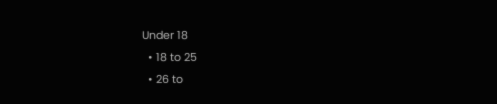Under 18
  • 18 to 25
  • 26 to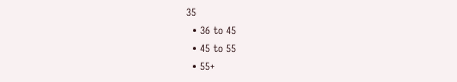35
  • 36 to 45
  • 45 to 55
  • 55+